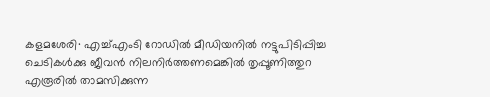കളമശേരി∙ എച്ച്എംടി റോഡിൽ മീഡിയനിൽ നട്ടുപിടിപ്പിച്ച ചെടികൾക്കു ജീവൻ നിലനിർത്തണമെങ്കിൽ തൃപ്പൂണിത്തുറ എരൂരിൽ താമസിക്കുന്ന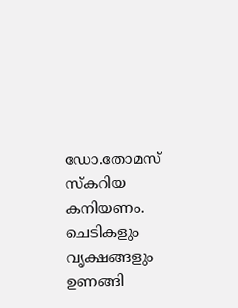ഡോ.തോമസ് സ്കറിയ കനിയണം. ചെടികളും വൃക്ഷങ്ങളും ഉണങ്ങി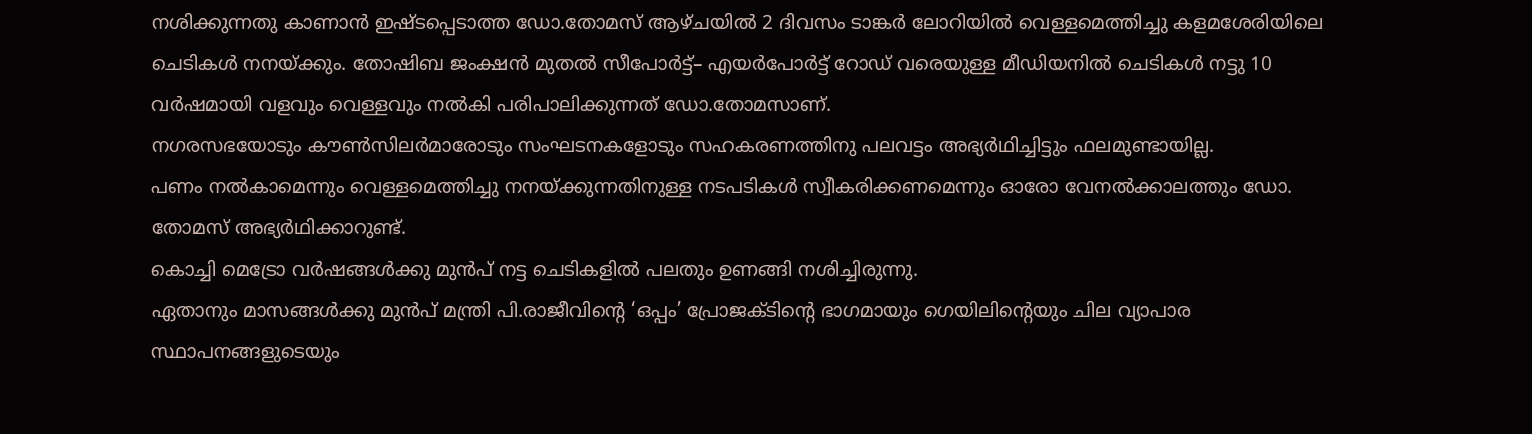നശിക്കുന്നതു കാണാൻ ഇഷ്ടപ്പെടാത്ത ഡോ.തോമസ് ആഴ്ചയിൽ 2 ദിവസം ടാങ്കർ ലോറിയിൽ വെള്ളമെത്തിച്ചു കളമശേരിയിലെ ചെടികൾ നനയ്ക്കും. തോഷിബ ജംക്ഷൻ മുതൽ സീപോർട്ട്– എയർപോർട്ട് റോഡ് വരെയുള്ള മീഡിയനിൽ ചെടികൾ നട്ടു 10 വർഷമായി വളവും വെള്ളവും നൽകി പരിപാലിക്കുന്നത് ഡോ.തോമസാണ്.
നഗരസഭയോടും കൗൺസിലർമാരോടും സംഘടനകളോടും സഹകരണത്തിനു പലവട്ടം അഭ്യർഥിച്ചിട്ടും ഫലമുണ്ടായില്ല.
പണം നൽകാമെന്നും വെള്ളമെത്തിച്ചു നനയ്ക്കുന്നതിനുള്ള നടപടികൾ സ്വീകരിക്കണമെന്നും ഓരോ വേനൽക്കാലത്തും ഡോ. തോമസ് അഭ്യർഥിക്കാറുണ്ട്.
കൊച്ചി മെട്രോ വർഷങ്ങൾക്കു മുൻപ് നട്ട ചെടികളിൽ പലതും ഉണങ്ങി നശിച്ചിരുന്നു.
ഏതാനും മാസങ്ങൾക്കു മുൻപ് മന്ത്രി പി.രാജീവിന്റെ ‘ഒപ്പം’ പ്രോജക്ടിന്റെ ഭാഗമായും ഗെയിലിന്റെയും ചില വ്യാപാര സ്ഥാപനങ്ങളുടെയും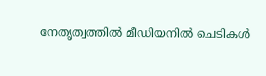നേതൃത്വത്തിൽ മീഡിയനിൽ ചെടികൾ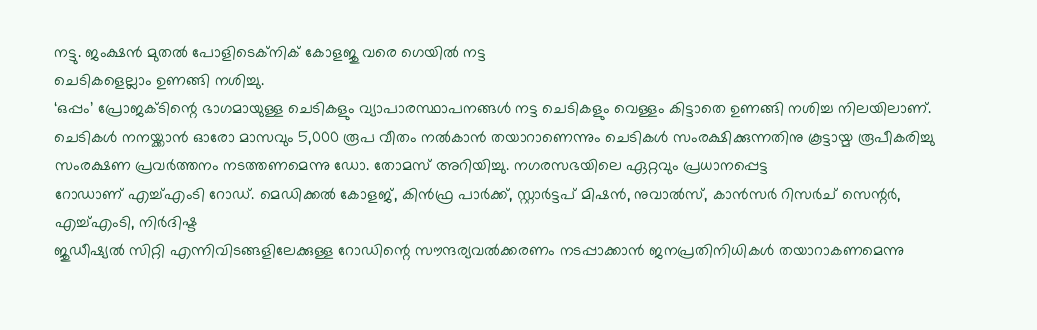നട്ടു. ജംക്ഷൻ മുതൽ പോളിടെക്നിക് കോളജു വരെ ഗെയിൽ നട്ട
ചെടികളെല്ലാം ഉണങ്ങി നശിച്ചു.
‘ഒപ്പം’ പ്രോജക്ടിന്റെ ഭാഗമായുള്ള ചെടികളും വ്യാപാരസ്ഥാപനങ്ങൾ നട്ട ചെടികളും വെള്ളം കിട്ടാതെ ഉണങ്ങി നശിച്ച നിലയിലാണ്.
ചെടികൾ നനയ്ക്കാൻ ഓരോ മാസവും 5,000 രൂപ വീതം നൽകാൻ തയാറാണെന്നും ചെടികൾ സംരക്ഷിക്കുന്നതിനു കൂട്ടായ്മ രൂപീകരിച്ചു സംരക്ഷണ പ്രവർത്തനം നടത്തണമെന്നു ഡോ. തോമസ് അറിയിച്ചു. നഗരസഭയിലെ ഏറ്റവും പ്രധാനപ്പെട്ട
റോഡാണ് എച്ച്എംടി റോഡ്. മെഡിക്കൽ കോളജ്, കിൻഫ്ര പാർക്ക്, സ്റ്റാർട്ടപ് മിഷൻ, നുവാൽസ്, കാൻസർ റിസർച് സെന്റർ, എച്ച്എംടി, നിർദിഷ്ട
ജുഡീഷ്യൽ സിറ്റി എന്നിവിടങ്ങളിലേക്കുള്ള റോഡിന്റെ സൗന്ദര്യവൽക്കരണം നടപ്പാക്കാൻ ജനപ്രതിനിധികൾ തയാറാകണമെന്നു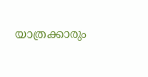യാത്രക്കാരും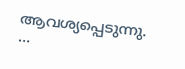ആവശ്യപ്പെടുന്നു. …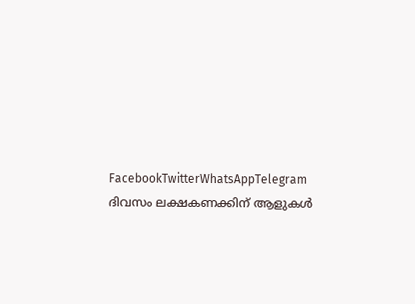FacebookTwitterWhatsAppTelegram
ദിവസം ലക്ഷകണക്കിന് ആളുകൾ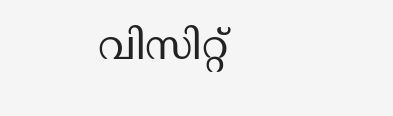വിസിറ്റ്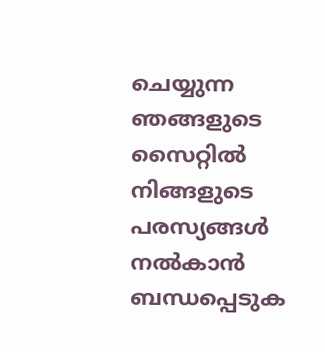ചെയ്യുന്ന ഞങ്ങളുടെ സൈറ്റിൽ നിങ്ങളുടെ പരസ്യങ്ങൾ നൽകാൻ ബന്ധപ്പെടുക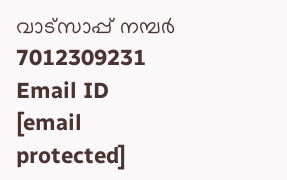വാട്സാപ്പ് നമ്പർ 7012309231 Email ID [email protected]